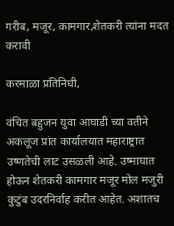गरीब, मजूर, कामगार,शेतकरी त्यांना मदत करावी

करमाळा प्रतिनिधी,

वंचित बहुजन युवा आघाडी च्या वतीने अकलूज प्रांत कार्यालयात महाराष्ट्रात उष्णतेची लाट उसळली आहे. उष्माघात होऊन शेतकरी कामगार मजूर मोल मजुरी कुटुंब उदरनिर्वाह करीत आहेत. अशातच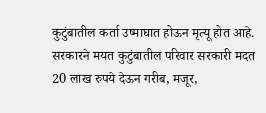कुटुंबातील कर्ता उष्माघात होऊन मृत्यू होत आहे. सरकारने मयत कुटुंबातील परिवार सरकारी मदत 20 लाख रुपये देऊन गरीब, मजूर,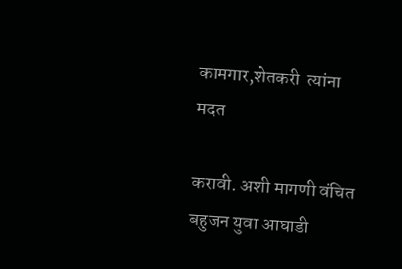कामगार,शेतकरी  त्यांना मदत

करावी. अशी मागणी वंचित बहुजन युवा आघाडी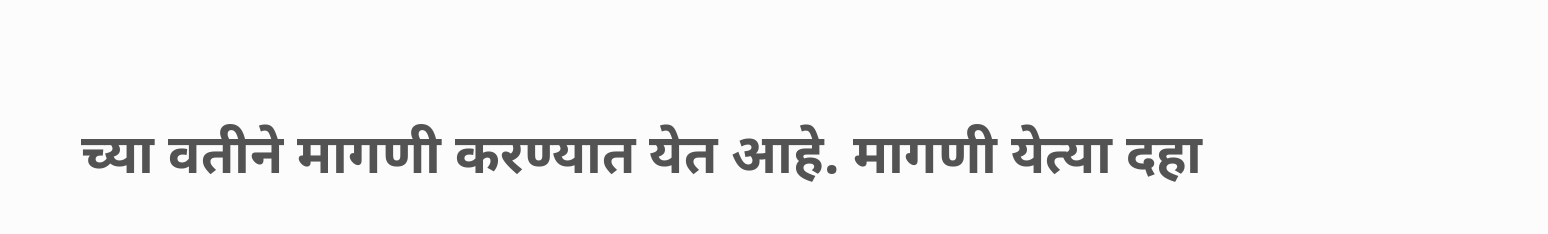च्या वतीने मागणी करण्यात येत आहे. मागणी येत्या दहा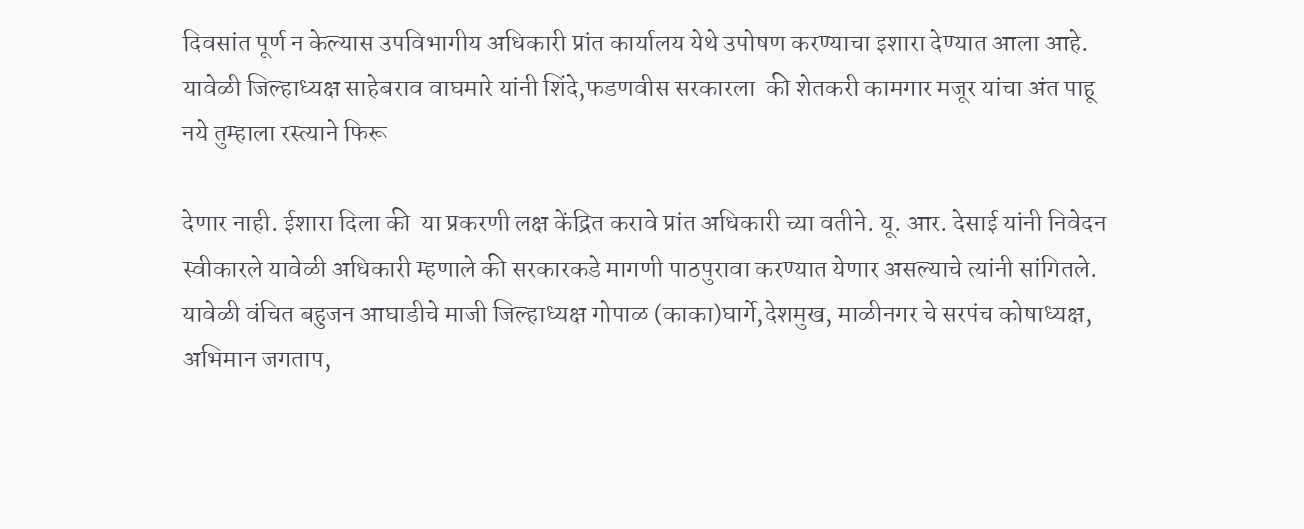दिवसांत पूर्ण न केल्यास उपविभागीय अधिकारी प्रांत कार्यालय येथे उपोषण करण्याचा इशारा देण्यात आला आहे. यावेळी जिल्हाध्यक्ष साहेबराव वाघमारे यांनी शिंदे,फडणवीस सरकारला  की शेतकरी कामगार मजूर यांचा अंत पाहू नये तुम्हाला रस्त्याने फिरू

देणार नाही. ईशारा दिला की  या प्रकरणी लक्ष केंद्रित करावे प्रांत अधिकारी च्या वतीने. यू. आर. देसाई यांनी निवेदन स्वीकारले यावेळी अधिकारी म्हणाले की सरकारकडे मागणी पाठपुरावा करण्यात येणार असल्याचे त्यांनी सांगितले. यावेळी वंचित बहुजन आघाडीचे माजी जिल्हाध्यक्ष गोपाळ (काका)घार्गे,देशमुख, माळीनगर चे सरपंच कोषाध्यक्ष, अभिमान जगताप,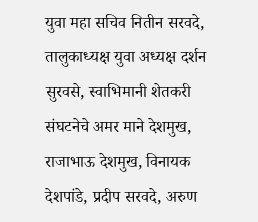युवा महा सचिव नितीन सरवदे, तालुकाध्यक्ष युवा अध्यक्ष दर्शन सुरवसे, स्वाभिमानी शेतकरी संघटनेचे अमर माने देशमुख, राजाभाऊ देशमुख, विनायक देशपांडे, प्रदीप सरवदे, अरुण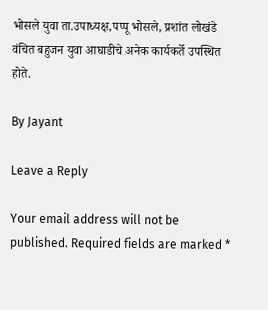भोसले युवा ता.उपाध्यक्ष,पप्पू भोसले, प्रशांत लोखंडे वंचित बहुजन युवा आघाडीचे अनेक कार्यकर्ते उपस्थित होते.

By Jayant

Leave a Reply

Your email address will not be published. Required fields are marked *